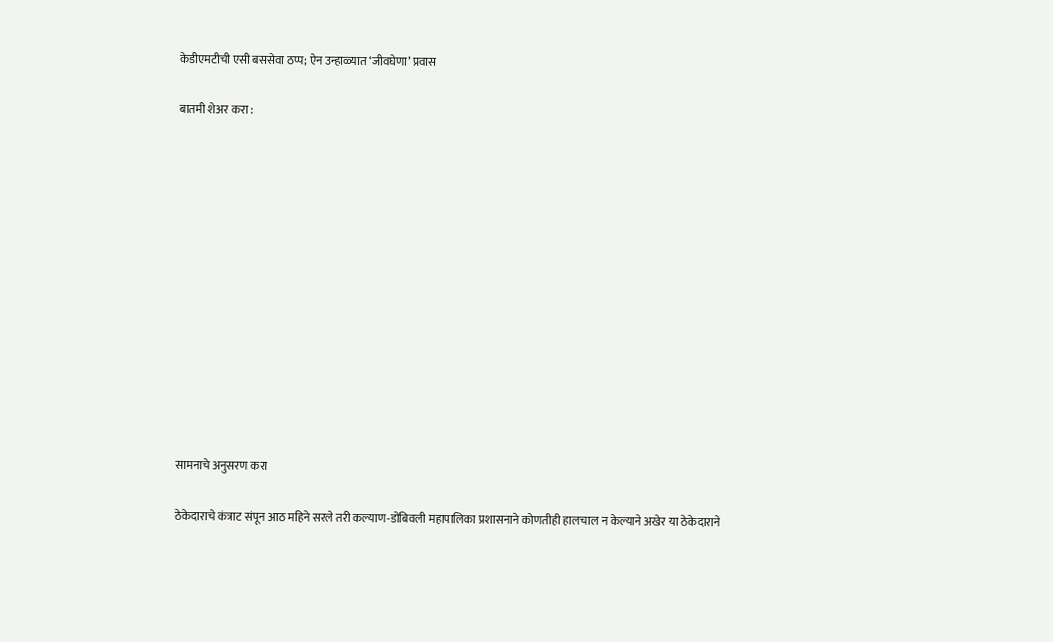केडीएमटीची एसी बससेवा ठप्प; ऐन उन्हाळ्यात ‘जीवघेणा’ प्रवास

बातमी शेअर करा :













सामनाचे अनुसरण करा

ठेकेदाराचे कंत्राट संपून आठ महिने सरले तरी कल्याण-डोंबिवली महापालिका प्रशासनाने कोणतीही हालचाल न केल्याने अखेर या ठेकेदाराने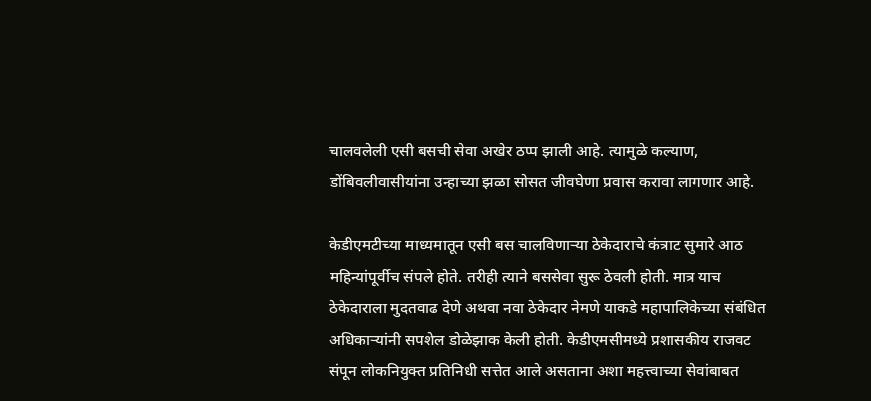चालवलेली एसी बसची सेवा अखेर ठप्प झाली आहे. त्यामुळे कल्याण, डोंबिवलीवासीयांना उन्हाच्या झळा सोसत जीवघेणा प्रवास करावा लागणार आहे.

केडीएमटीच्या माध्यमातून एसी बस चालविणाऱ्या ठेकेदाराचे कंत्राट सुमारे आठ महिन्यांपूर्वीच संपले होते. तरीही त्याने बससेवा सुरू ठेवली होती. मात्र याच ठेकेदाराला मुदतवाढ देणे अथवा नवा ठेकेदार नेमणे याकडे महापालिकेच्या संबंधित अधिकाऱ्यांनी सपशेल डोळेझाक केली होती. केडीएमसीमध्ये प्रशासकीय राजवट संपून लोकनियुक्त प्रतिनिधी सत्तेत आले असताना अशा महत्त्वाच्या सेवांबाबत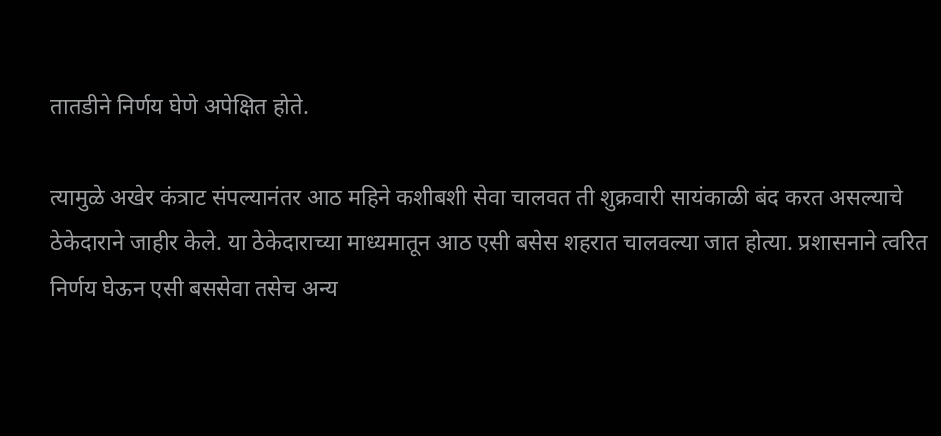तातडीने निर्णय घेणे अपेक्षित होते.

त्यामुळे अखेर कंत्राट संपल्यानंतर आठ महिने कशीबशी सेवा चालवत ती शुक्रवारी सायंकाळी बंद करत असल्याचे ठेकेदाराने जाहीर केले. या ठेकेदाराच्या माध्यमातून आठ एसी बसेस शहरात चालवल्या जात होत्या. प्रशासनाने त्वरित निर्णय घेऊन एसी बससेवा तसेच अन्य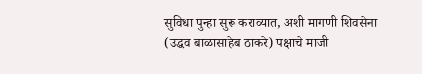सुविधा पुन्हा सुरू कराव्यात, अशी मागणी शिवसेना (उद्धव बाळासाहेब ठाकरे) पक्षाचे माजी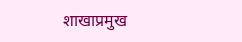शाखाप्रमुख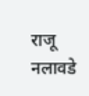राजू नलावडे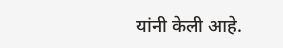यांनी केली आहे.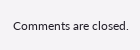Comments are closed.